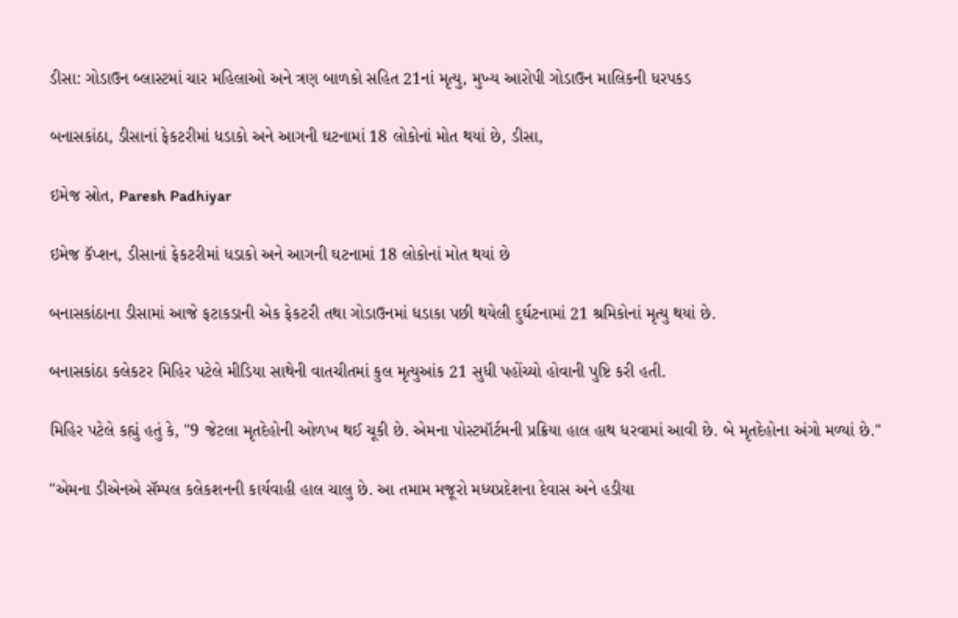ડીસા: ગોડાઉન બ્લાસ્ટમાં ચાર મહિલાઓ અને ત્રણ બાળકો સહિત 21નાં મૃત્યુ, મુખ્ય આરોપી ગોડાઉન માલિકની ધરપકડ

બનાસકાંઠા, ડીસાનાં ફેકટરીમાં ધડાકો અને આગની ઘટનામાં 18 લોકોનાં મોત થયાં છે, ડીસા,

ઇમેજ સ્રોત, Paresh Padhiyar

ઇમેજ કૅપ્શન, ડીસાનાં ફેકટરીમાં ધડાકો અને આગની ઘટનામાં 18 લોકોનાં મોત થયાં છે

બનાસકાંઠાના ડીસામાં આજે ફટાકડાની એક ફેકટરી તથા ગોડાઉનમાં ધડાકા પછી થયેલી દુર્ઘટનામાં 21 શ્રમિકોનાં મૃત્યુ થયાં છે.

બનાસકાંઠા કલેકટર મિહિર પટેલે મીડિયા સાથેની વાતચીતમાં કુલ મૃત્યુઆંક 21 સુધી પહોંચ્યો હોવાની પુષ્ટિ કરી હતી.

મિહિર પટેલે કહ્યું હતું કે, "9 જેટલા મૃતદેહોની ઓળખ થઈ ચૂકી છે. એમના પોસ્ટમૉર્ટમની પ્રક્રિયા હાલ હાથ ધરવામાં આવી છે. બે મૃતદેહોના અંગો મળ્યાં છે."

"એમના ડીએનએ સૅમ્પલ કલેકશનની કાર્યવાહી હાલ ચાલુ છે. આ તમામ મજૂરો મધ્યપ્રદેશના દેવાસ અને હડીયા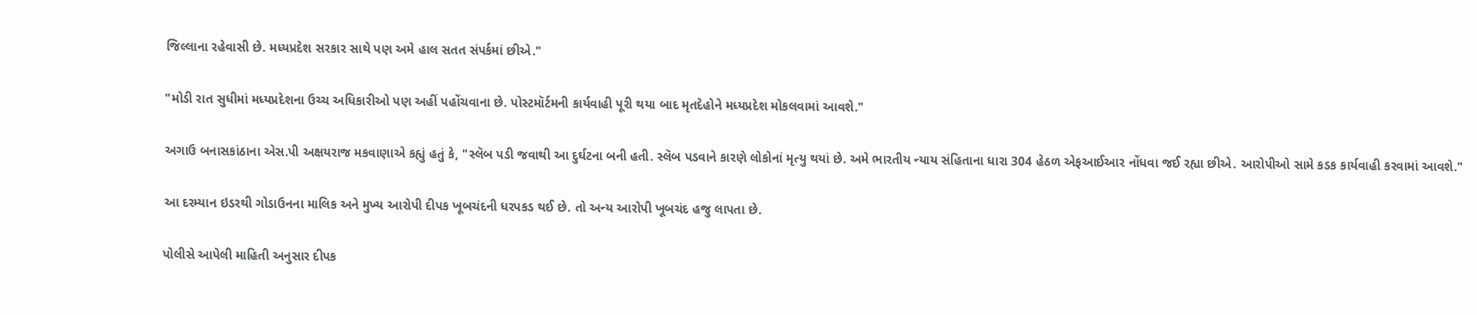જિલ્લાના રહેવાસી છે. મધ્યપ્રદેશ સરકાર સાથે પણ અમે હાલ સતત સંપર્કમાં છીએ."

"મોડી રાત સુધીમાં મધ્યપ્રદેશના ઉચ્ચ અધિકારીઓ પણ અહીં પહોંચવાના છે. પોસ્ટમૉર્ટમની કાર્યવાહી પૂરી થયા બાદ મૃતદેહોને મધ્યપ્રદેશ મોકલવામાં આવશે."

અગાઉ બનાસકાંઠાના એસ.પી અક્ષયરાજ મકવાણાએ કહ્યું હતું કે, "સ્લૅબ પડી જવાથી આ દુર્ઘટના બની હતી. સ્લૅબ પડવાને કારણે લોકોનાં મૃત્યુ થયાં છે. અમે ભારતીય ન્યાય સંહિતાના ધારા 304 હેઠળ એફઆઈઆર નોંધવા જઈ રહ્યા છીએ. આરોપીઓ સામે કડક કાર્યવાહી કરવામાં આવશે."

આ દરમ્યાન ઇડરથી ગોડાઉનના માલિક અને મુખ્ય આરોપી દીપક ખૂબચંદની ધરપકડ થઈ છે. તો અન્ય આરોપી ખૂબચંદ હજુ લાપતા છે.

પોલીસે આપેલી માહિતી અનુસાર દીપક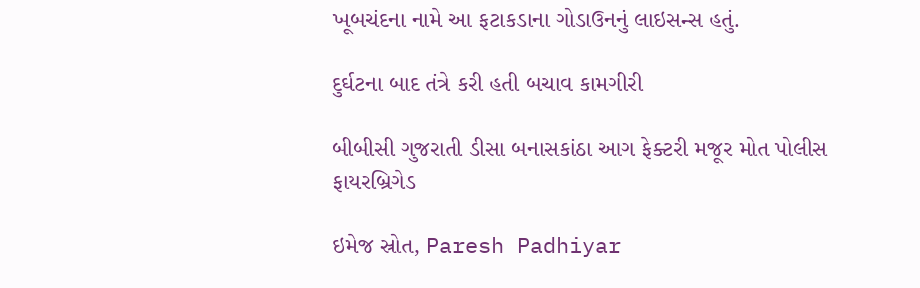ખૂબચંદના નામે આ ફટાકડાના ગોડાઉનનું લાઇસન્સ હતું.

દુર્ઘટના બાદ તંત્રે કરી હતી બચાવ કામગીરી

બીબીસી ગુજરાતી ડીસા બનાસકાંઠા આગ ફેક્ટરી મજૂર મોત પોલીસ ફાયરબ્રિગેડ

ઇમેજ સ્રોત, Paresh Padhiyar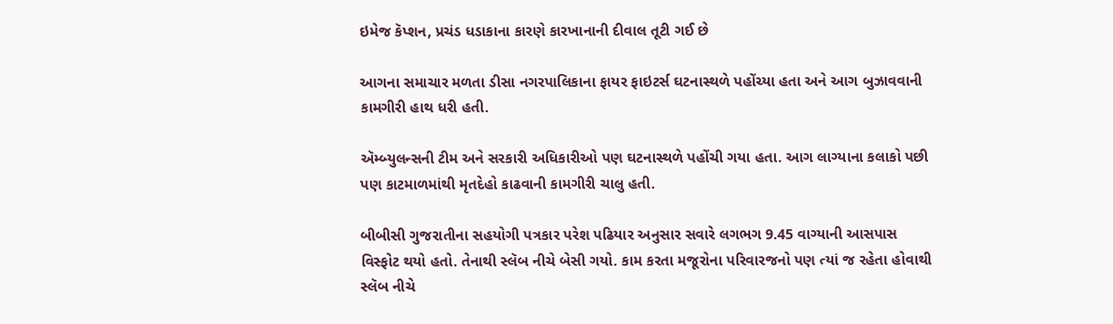ઇમેજ કૅપ્શન, પ્રચંડ ધડાકાના કારણે કારખાનાની દીવાલ તૂટી ગઈ છે

આગના સમાચાર મળતા ડીસા નગરપાલિકાના ફાયર ફાઇટર્સ ઘટનાસ્થળે પહોંચ્યા હતા અને આગ બુઝાવવાની કામગીરી હાથ ધરી હતી.

ઍમ્બ્યુલન્સની ટીમ અને સરકારી અધિકારીઓ પણ ઘટનાસ્થળે પહોંચી ગયા હતા. આગ લાગ્યાના કલાકો પછી પણ કાટમાળમાંથી મૃતદેહો કાઢવાની કામગીરી ચાલુ હતી.

બીબીસી ગુજરાતીના સહયોગી પત્રકાર પરેશ પઢિયાર અનુસાર સવારે લગભગ 9.45 વાગ્યાની આસપાસ વિસ્ફોટ થયો હતો. તેનાથી સ્લૅબ નીચે બેસી ગયો. કામ કરતા મજૂરોના પરિવારજનો પણ ત્યાં જ રહેતા હોવાથી સ્લૅબ નીચે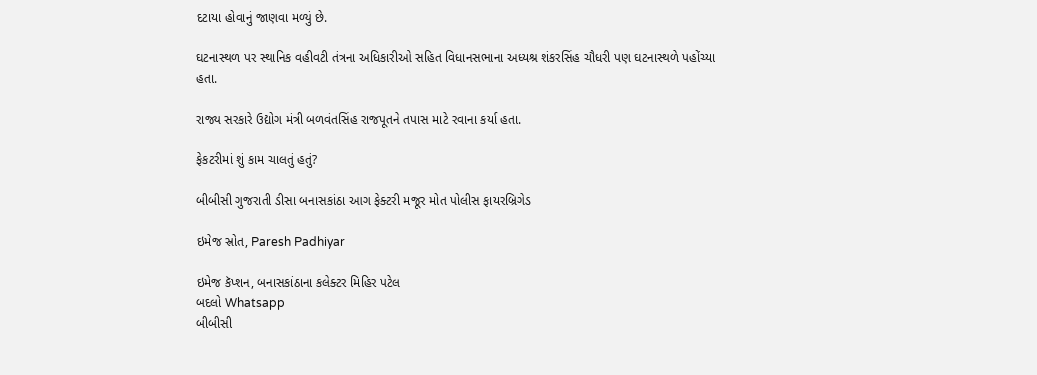દટાયા હોવાનું જાણવા મળ્યું છે.

ઘટનાસ્થળ પર સ્થાનિક વહીવટી તંત્રના અધિકારીઓ સહિત વિધાનસભાના અધ્યશ્ર શંકરસિંહ ચૌધરી પણ ઘટનાસ્થળે પહોંચ્યા હતા.

રાજ્ય સરકારે ઉદ્યોગ મંત્રી બળવંતસિંહ રાજપૂતને તપાસ માટે રવાના કર્યા હતા.

ફેકટરીમાં શું કામ ચાલતું હતું?

બીબીસી ગુજરાતી ડીસા બનાસકાંઠા આગ ફેક્ટરી મજૂર મોત પોલીસ ફાયરબ્રિગેડ

ઇમેજ સ્રોત, Paresh Padhiyar

ઇમેજ કૅપ્શન, બનાસકાંઠાના કલેક્ટર મિહિર પટેલ
બદલો Whatsapp
બીબીસી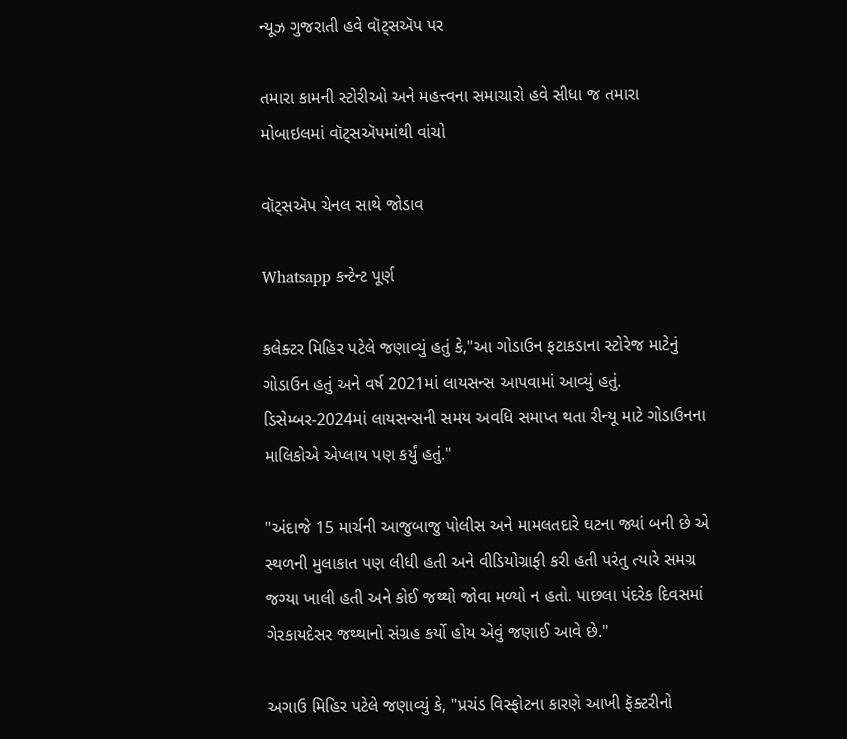ન્યૂઝ ગુજરાતી હવે વૉટ્સઍપ પર

તમારા કામની સ્ટોરીઓ અને મહત્ત્વના સમાચારો હવે સીધા જ તમારા મોબાઇલમાં વૉટ્સઍપમાંથી વાંચો

વૉટ્સઍપ ચેનલ સાથે જોડાવ

Whatsapp કન્ટેન્ટ પૂર્ણ

કલેક્ટર મિહિર પટેલે જણાવ્યું હતું કે,"આ ગોડાઉન ફટાકડાના સ્ટોરેજ માટેનું ગોડાઉન હતું અને વર્ષ 2021માં લાયસન્સ આપવામાં આવ્યું હતું. ડિસેમ્બર-2024માં લાયસન્સની સમય અવધિ સમાપ્ત થતા રીન્યૂ માટે ગોડાઉનના માલિકોએ એપ્લાય પણ કર્યું હતું."

"અંદાજે 15 માર્ચની આજુબાજુ પોલીસ અને મામલતદારે ઘટના જ્યાં બની છે એ સ્થળની મુલાકાત પણ લીધી હતી અને વીડિયોગ્રાફી કરી હતી પરંતુ ત્યારે સમગ્ર જગ્યા ખાલી હતી અને કોઈ જથ્થો જોવા મળ્યો ન હતો. પાછલા પંદરેક દિવસમાં ગેરકાયદેસર જથ્થાનો સંગ્રહ કર્યો હોય એવું જણાઈ આવે છે."

અગાઉ મિહિર પટેલે જણાવ્યું કે, "પ્રચંડ વિસ્ફોટના કારણે આખી ફૅક્ટરીનો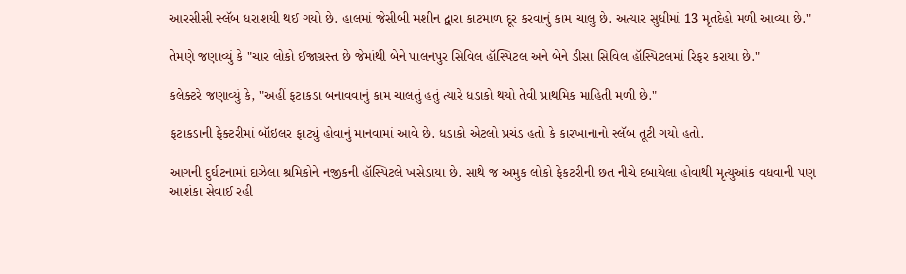આરસીસી સ્લૅબ ધરાશયી થઈ ગયો છે. હાલમાં જેસીબી મશીન દ્વારા કાટમાળ દૂર કરવાનું કામ ચાલુ છે. અત્યાર સુધીમાં 13 મૃતદેહો મળી આવ્યા છે."

તેમણે જણાવ્યું કે "ચાર લોકો ઈજાગ્રસ્ત છે જેમાંથી બેને પાલનપુર સિવિલ હૉસ્પિટલ અને બેને ડીસા સિવિલ હૉસ્પિટલમાં રિફર કરાયા છે."

કલેક્ટરે જણાવ્યું કે, "અહીં ફટાકડા બનાવવાનું કામ ચાલતું હતું ત્યારે ધડાકો થયો તેવી પ્રાથમિક માહિતી મળી છે."

ફટાકડાની ફેક્ટરીમાં બૉઇલર ફાટ્યું હોવાનું માનવામાં આવે છે. ધડાકો એટલો પ્રચંડ હતો કે કારખાનાનો સ્લૅબ તૂટી ગયો હતો.

આગની દુર્ઘટનામાં દાઝેલા શ્રમિકોને નજીકની હૉસ્પિટલે ખસેડાયા છે. સાથે જ અમુક લોકો ફેકટરીની છત નીચે દબાયેલા હોવાથી મૃત્યુઆંક વધવાની પણ આશંકા સેવાઈ રહી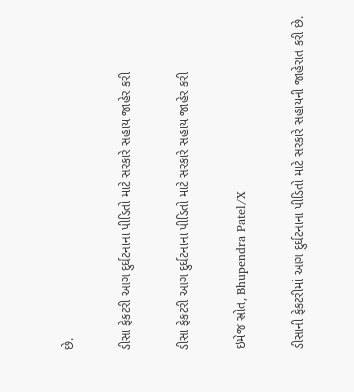છે.

ડીસા ફેકટરી આગ દુર્ઘટનાના પીડિતો માટે સરકારે સહાય જાહેર કરી

ડીસા ફેકટરી આગ દુર્ઘટનાના પીડિતો માટે સરકારે સહાય જાહેર કરી

ઇમેજ સ્રોત, Bhupendra Patel/X

ડીસાની ફેકટરીમાં આગ દુર્ઘટનાના પીડિતો માટે સરકારે સહાયની જાહેરાત કરી છે.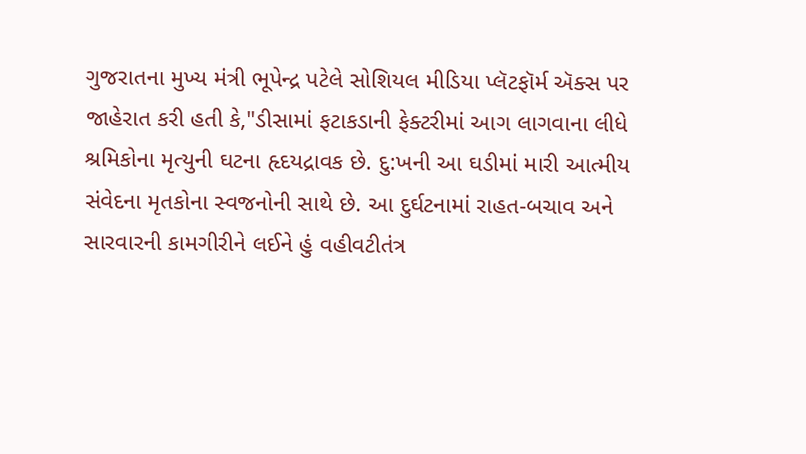ગુજરાતના મુખ્ય મંત્રી ભૂપેન્દ્ર પટેલે સોશિયલ મીડિયા પ્લૅટફૉર્મ ઍક્સ પર જાહેરાત કરી હતી કે,"ડીસામાં ફટાકડાની ફેક્ટરીમાં આગ લાગવાના લીધે શ્રમિકોના મૃત્યુની ઘટના હૃદયદ્રાવક છે. દુ:ખની આ ઘડીમાં મારી આત્મીય સંવેદના મૃતકોના સ્વજનોની સાથે છે. આ દુર્ઘટનામાં રાહત-બચાવ અને સારવારની કામગીરીને લઈને હું વહીવટીતંત્ર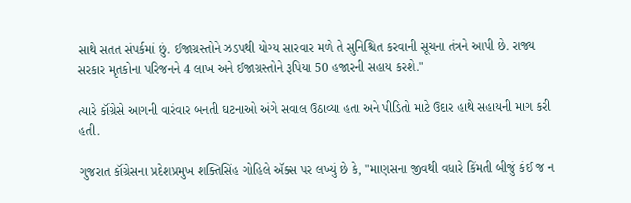સાથે સતત સંપર્કમાં છું. ઈજાગ્રસ્તોને ઝડપથી યોગ્ય સારવાર મળે તે સુનિશ્ચિત કરવાની સૂચના તંત્રને આપી છે. રાજ્ય સરકાર મૃતકોના પરિજનને 4 લાખ અને ઈજાગ્રસ્તોને રૂપિયા 50 હજારની સહાય કરશે."

ત્યારે કૉંગ્રેસે આગની વારંવાર બનતી ઘટનાઓ અંગે સવાલ ઉઠાવ્યા હતા અને પીડિતો માટે ઉદાર હાથે સહાયની માગ કરી હતી.

ગુજરાત કૉંગ્રેસના પ્રદેશપ્રમુખ શક્તિસિંહ ગોહિલે ઍક્સ પર લખ્યું છે કે, "માણસના જીવથી વધારે કિંમતી બીજું કંઈ જ ન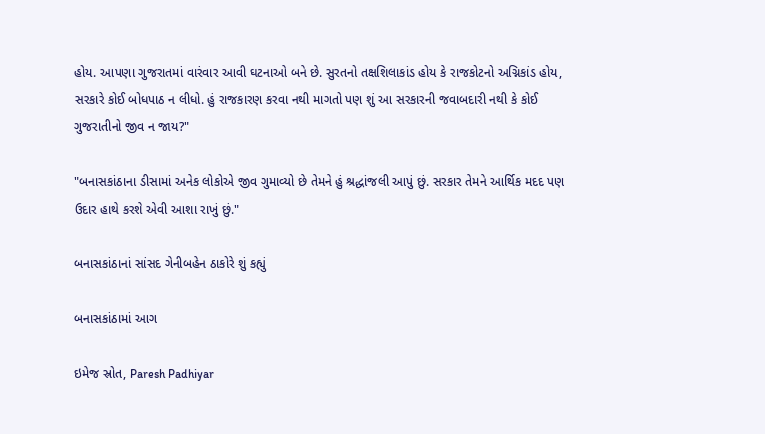હોય. આપણા ગુજરાતમાં વારંવાર આવી ઘટનાઓ બને છે. સુરતનો તક્ષશિલાકાંડ હોય કે રાજકોટનો અગ્નિકાંડ હોય, સરકારે કોઈ બોધપાઠ ન લીધો. હું રાજકારણ કરવા નથી માગતો પણ શું આ સરકારની જવાબદારી નથી કે કોઈ ગુજરાતીનો જીવ ન જાય?"

"બનાસકાંઠાના ડીસામાં અનેક લોકોએ જીવ ગુમાવ્યો છે તેમને હું શ્રદ્ધાંજલી આપું છું. સરકાર તેમને આર્થિક મદદ પણ ઉદાર હાથે કરશે એવી આશા રાખું છું."

બનાસકાંઠાનાં સાંસદ ગેનીબહેન ઠાકોરે શું કહ્યું

બનાસકાંઠામાં આગ

ઇમેજ સ્રોત, Paresh Padhiyar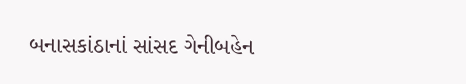બનાસકાંઠાનાં સાંસદ ગેનીબહેન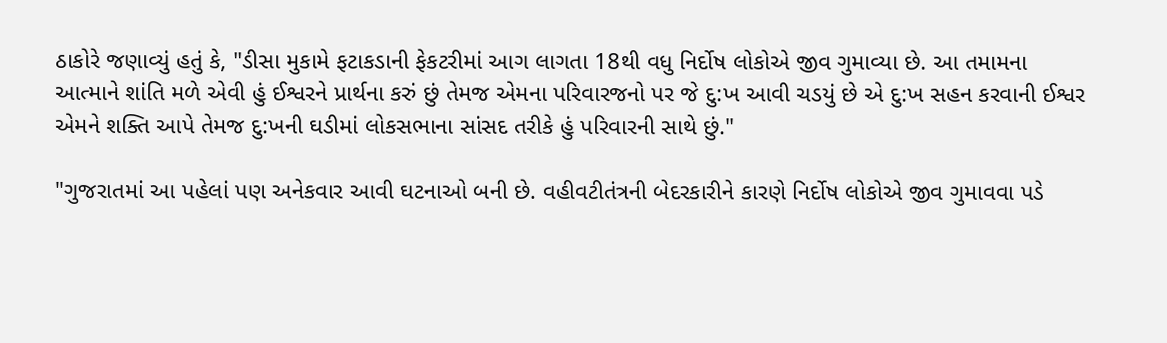ઠાકોરે જણાવ્યું હતું કે, "ડીસા મુકામે ફટાકડાની ફેકટરીમાં આગ લાગતા 18થી વધુ નિર્દોષ લોકોએ જીવ ગુમાવ્યા છે. આ તમામના આત્માને શાંતિ મળે એવી હું ઈશ્વરને પ્રાર્થના કરું છું તેમજ એમના પરિવારજનો પર જે દુ:ખ આવી ચડયું છે એ દુ:ખ સહન કરવાની ઈશ્વર એમને શક્તિ આપે તેમજ દુ:ખની ઘડીમાં લોકસભાના સાંસદ તરીકે હું પરિવારની સાથે છું."

"ગુજરાતમાં આ પહેલાં પણ અનેકવાર આવી ઘટનાઓ બની છે. વહીવટીતંત્રની બેદરકારીને કારણે નિર્દોષ લોકોએ જીવ ગુમાવવા પડે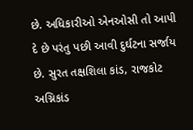છે. અધિકારીઓ એનઓસી તો આપી દે છે પરંતુ પછી આવી દુર્ઘટના સર્જાય છે. સુરત તક્ષશિલા કાંડ, રાજકોટ અગ્નિકાંડ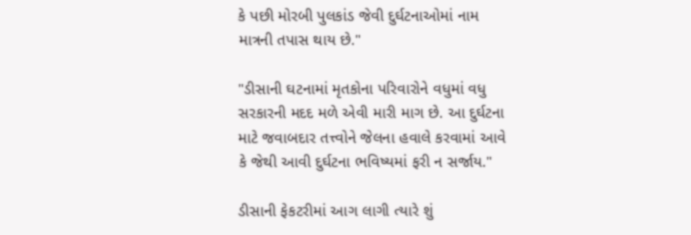કે પછી મોરબી પુલકાંડ જેવી દુર્ઘટનાઓમાં નામ માત્રની તપાસ થાય છે."

"ડીસાની ઘટનામાં મૃતકોના પરિવારોને વધુમાં વધુ સરકારની મદદ મળે એવી મારી માગ છે. આ દુર્ઘટના માટે જવાબદાર તત્ત્વોને જેલના હવાલે કરવામાં આવે કે જેથી આવી દુર્ઘટના ભવિષ્યમાં ફરી ન સર્જાય."

ડીસાની ફેકટરીમાં આગ લાગી ત્યારે શું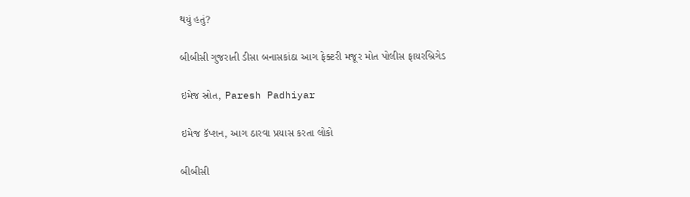થયું હતું?

બીબીસી ગુજરાતી ડીસા બનાસકાંઠા આગ ફેક્ટરી મજૂર મોત પોલીસ ફાયરબ્રિગેડ

ઇમેજ સ્રોત, Paresh Padhiyar

ઇમેજ કૅપ્શન, આગ ઠારવા પ્રયાસ કરતા લોકો

બીબીસી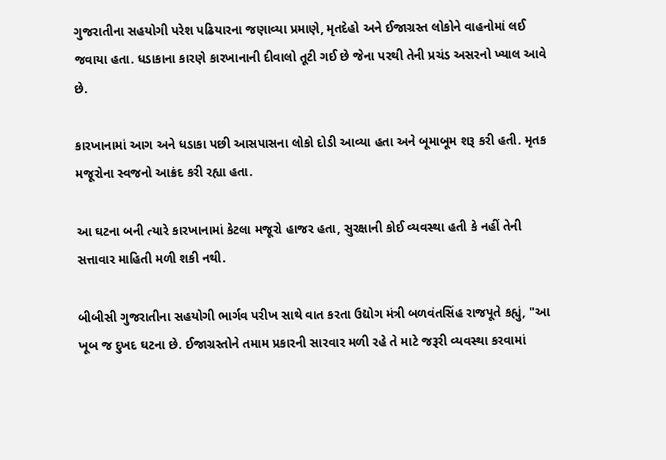ગુજરાતીના સહયોગી પરેશ પઢિયારના જણાવ્યા પ્રમાણે, મૃતદેહો અને ઈજાગ્રસ્ત લોકોને વાહનોમાં લઈ જવાયા હતા. ધડાકાના કારણે કારખાનાની દીવાલો તૂટી ગઈ છે જેના પરથી તેની પ્રચંડ અસરનો ખ્યાલ આવે છે.

કારખાનામાં આગ અને ધડાકા પછી આસપાસના લોકો દોડી આવ્યા હતા અને બૂમાબૂમ શરૂ કરી હતી. મૃતક મજૂરોના સ્વજનો આક્રંદ કરી રહ્યા હતા.

આ ઘટના બની ત્યારે કારખાનામાં કેટલા મજૂરો હાજર હતા, સુરક્ષાની કોઈ વ્યવસ્થા હતી કે નહીં તેની સત્તાવાર માહિતી મળી શકી નથી.

બીબીસી ગુજરાતીના સહયોગી ભાર્ગવ પરીખ સાથે વાત કરતા ઉદ્યોગ મંત્રી બળવંતસિંહ રાજપૂતે કહ્યું, "આ ખૂબ જ દુખદ ઘટના છે. ઈજાગ્રસ્તોને તમામ પ્રકારની સારવાર મળી રહે તે માટે જરૂરી વ્યવસ્થા કરવામાં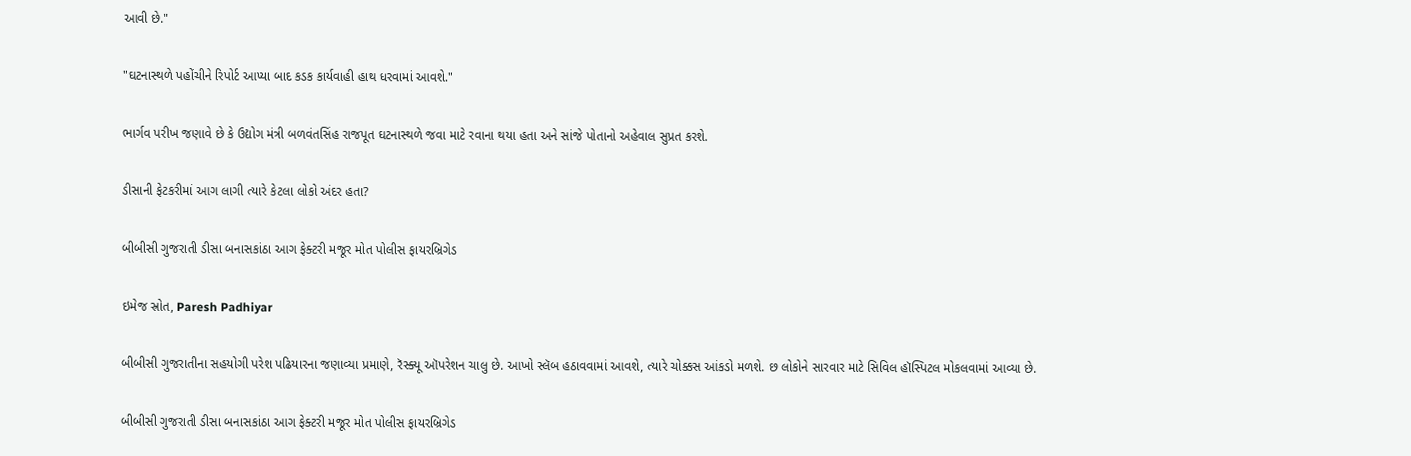આવી છે."

"ઘટનાસ્થળે પહોંચીને રિપોર્ટ આપ્યા બાદ કડક કાર્યવાહી હાથ ધરવામાં આવશે."

ભાર્ગવ પરીખ જણાવે છે કે ઉદ્યોગ મંત્રી બળવંતસિંહ રાજપૂત ઘટનાસ્થળે જવા માટે રવાના થયા હતા અને સાંજે પોતાનો અહેવાલ સુપ્રત કરશે.

ડીસાની ફેટકરીમાં આગ લાગી ત્યારે કેટલા લોકો અંદર હતા?

બીબીસી ગુજરાતી ડીસા બનાસકાંઠા આગ ફેક્ટરી મજૂર મોત પોલીસ ફાયરબ્રિગેડ

ઇમેજ સ્રોત, Paresh Padhiyar

બીબીસી ગુજરાતીના સહયોગી પરેશ પઢિયારના જણાવ્યા પ્રમાણે, રૅસ્ક્યૂ ઑપરેશન ચાલુ છે. આખો સ્લૅબ હઠાવવામાં આવશે, ત્યારે ચોક્કસ આંકડો મળશે. છ લોકોને સારવાર માટે સિવિલ હૉસ્પિટલ મોકલવામાં આવ્યા છે.

બીબીસી ગુજરાતી ડીસા બનાસકાંઠા આગ ફેક્ટરી મજૂર મોત પોલીસ ફાયરબ્રિગેડ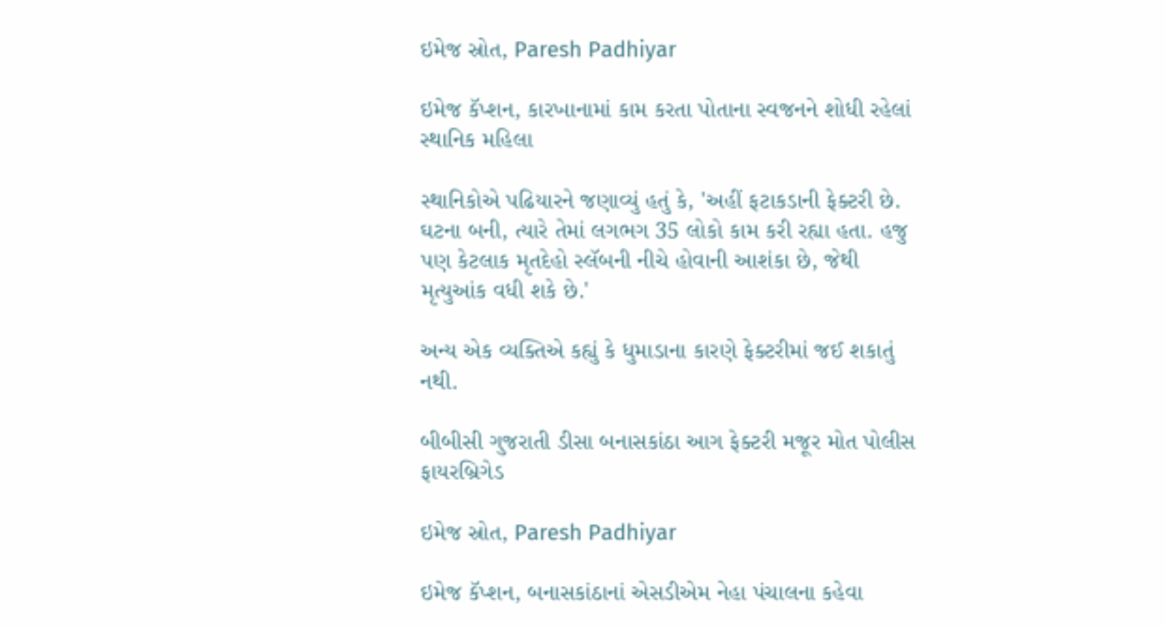ઇમેજ સ્રોત, Paresh Padhiyar

ઇમેજ કૅપ્શન, કારખાનામાં કામ કરતા પોતાના સ્વજનને શોધી રહેલાં સ્થાનિક મહિલા

સ્થાનિકોએ પઢિયારને જણાવ્યું હતું કે, 'અહીં ફટાકડાની ફેક્ટરી છે. ઘટના બની, ત્યારે તેમાં લગભગ 35 લોકો કામ કરી રહ્યા હતા. હજુ પણ કેટલાક મૃતદેહો સ્લૅબની નીચે હોવાની આશંકા છે, જેથી મૃત્યુઆંક વધી શકે છે.'

અન્ય એક વ્યક્તિએ કહ્યું કે ધુમાડાના કારણે ફેક્ટરીમાં જઈ શકાતું નથી.

બીબીસી ગુજરાતી ડીસા બનાસકાંઠા આગ ફેક્ટરી મજૂર મોત પોલીસ ફાયરબ્રિગેડ

ઇમેજ સ્રોત, Paresh Padhiyar

ઇમેજ કૅપ્શન, બનાસકાંઠાનાં એસડીએમ નેહા પંચાલના કહેવા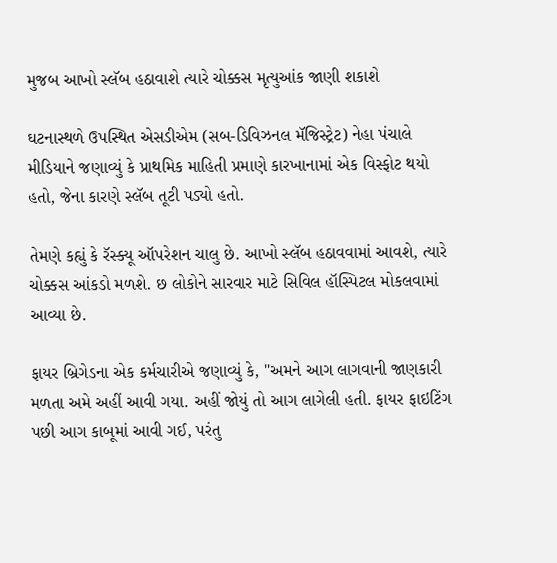મુજબ આખો સ્લૅબ હઠાવાશે ત્યારે ચોક્કસ મૃત્યુઆંક જાણી શકાશે

ઘટનાસ્થળે ઉપસ્થિત એસડીએમ (સબ-ડિવિઝનલ મૅજિસ્ટ્રેટ) નેહા પંચાલે મીડિયાને જણાવ્યું કે પ્રાથમિક માહિતી પ્રમાણે કારખાનામાં એક વિસ્ફોટ થયો હતો, જેના કારણે સ્લૅબ તૂટી પડ્યો હતો.

તેમણે કહ્યું કે રૅસ્ક્યૂ ઑપરેશન ચાલુ છે. આખો સ્લૅબ હઠાવવામાં આવશે, ત્યારે ચોક્કસ આંકડો મળશે. છ લોકોને સારવાર માટે સિવિલ હૉસ્પિટલ મોકલવામાં આવ્યા છે.

ફાયર બ્રિગેડના એક કર્મચારીએ જણાવ્યું કે, "અમને આગ લાગવાની જાણકારી મળતા અમે અહીં આવી ગયા. અહીં જોયું તો આગ લાગેલી હતી. ફાયર ફાઇટિંગ પછી આગ કાબૂમાં આવી ગઈ, પરંતુ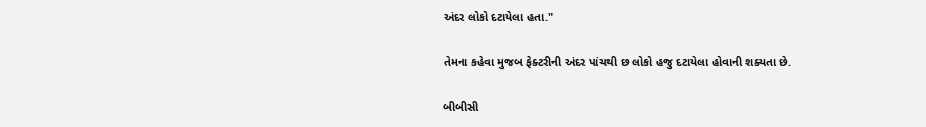અંદર લોકો દટાયેલા હતા."

તેમના કહેવા મુજબ ફેક્ટરીની અંદર પાંચથી છ લોકો હજુ દટાયેલા હોવાની શક્યતા છે.

બીબીસી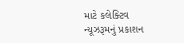માટે કલેક્ટિવ ન્યૂઝરૂમનું પ્રકાશન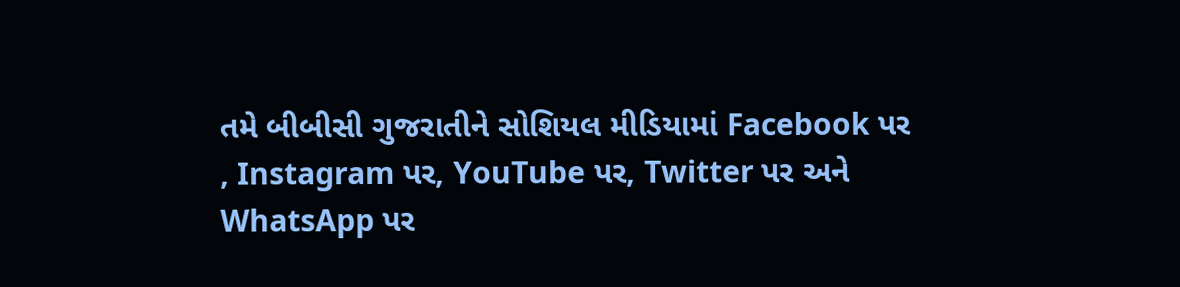તમે બીબીસી ગુજરાતીને સોશિયલ મીડિયામાં Facebook પર , Instagram પર, YouTube પર, Twitter પર અને WhatsApp પર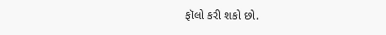ફૉલો કરી શકો છો.